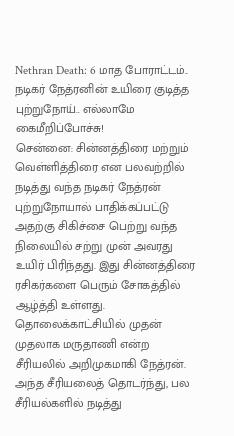Nethran Death: 6 மாத போராட்டம்.. நடிகர் நேத்ரனின் உயிரை குடித்த புற்றுநோய்.. எல்லாமே கைமீறிப்போச்சு!
சென்னை: சின்னத்திரை மற்றும் வெள்ளித்திரை என பலவற்றில் நடித்து வந்த நடிகர் நேத்ரன் புற்றுநோயால் பாதிக்கப்பட்டு அதற்கு சிகிச்சை பெற்று வந்த நிலையில் சற்று முன் அவரது உயிர் பிரிந்தது. இது சின்னத்திரை ரசிகர்களை பெரும் சோகத்தில் ஆழ்த்தி உள்ளது.
தொலைக்காட்சியில் முதன் முதலாக மருதாணி என்ற சீரியலில் அறிமுகமாகி நேத்ரன். அந்த சீரியலைத் தொடர்ந்து, பல சீரியல்களில் நடித்து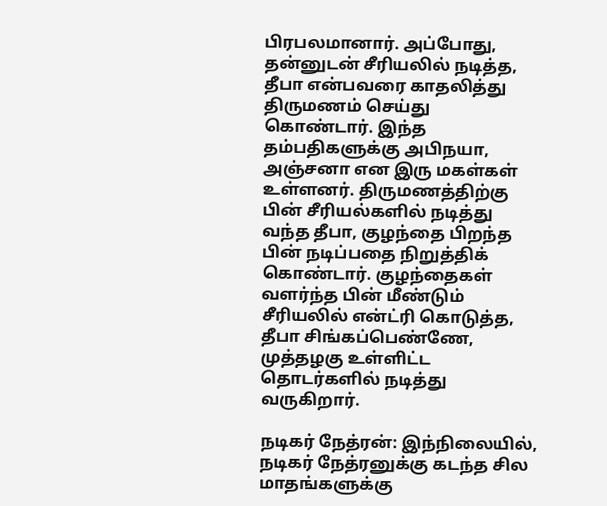பிரபலமானார். அப்போது, தன்னுடன் சீரியலில் நடித்த, தீபா என்பவரை காதலித்து திருமணம் செய்து கொண்டார். இந்த தம்பதிகளுக்கு அபிநயா, அஞ்சனா என இரு மகள்கள் உள்ளனர். திருமணத்திற்கு பின் சீரியல்களில் நடித்து வந்த தீபா, குழந்தை பிறந்த பின் நடிப்பதை நிறுத்திக் கொண்டார். குழந்தைகள் வளர்ந்த பின் மீண்டும் சீரியலில் என்ட்ரி கொடுத்த, தீபா சிங்கப்பெண்ணே, முத்தழகு உள்ளிட்ட தொடர்களில் நடித்து வருகிறார்.

நடிகர் நேத்ரன்: இந்நிலையில், நடிகர் நேத்ரனுக்கு கடந்த சில மாதங்களுக்கு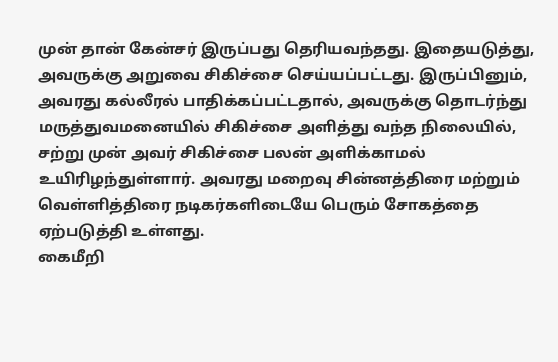முன் தான் கேன்சர் இருப்பது தெரியவந்தது. இதையடுத்து, அவருக்கு அறுவை சிகிச்சை செய்யப்பட்டது. இருப்பினும், அவரது கல்லீரல் பாதிக்கப்பட்டதால், அவருக்கு தொடர்ந்து மருத்துவமனையில் சிகிச்சை அளித்து வந்த நிலையில், சற்று முன் அவர் சிகிச்சை பலன் அளிக்காமல் உயிரிழந்துள்ளார். அவரது மறைவு சின்னத்திரை மற்றும் வெள்ளித்திரை நடிகர்களிடையே பெரும் சோகத்தை ஏற்படுத்தி உள்ளது.
கைமீறி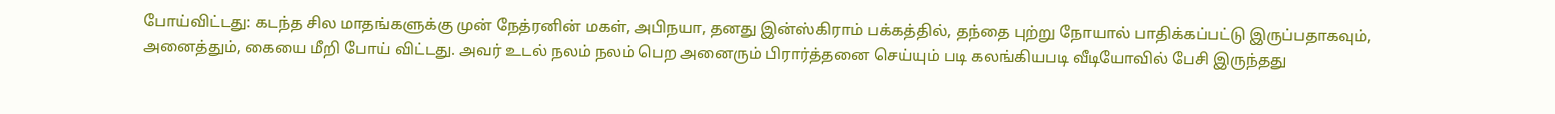போய்விட்டது: கடந்த சில மாதங்களுக்கு முன் நேத்ரனின் மகள், அபிநயா, தனது இன்ஸ்கிராம் பக்கத்தில், தந்தை புற்று நோயால் பாதிக்கப்பட்டு இருப்பதாகவும், அனைத்தும், கையை மீறி போய் விட்டது. அவர் உடல் நலம் நலம் பெற அனைரும் பிரார்த்தனை செய்யும் படி கலங்கியபடி வீடியோவில் பேசி இருந்தது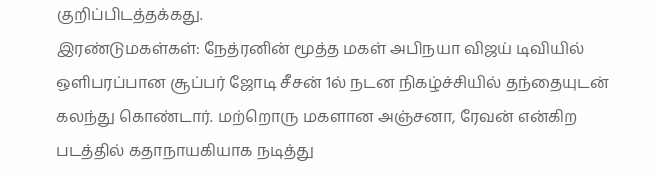குறிப்பிடத்தக்கது.
இரண்டுமகள்கள்: நேத்ரனின் மூத்த மகள் அபிநயா விஜய் டிவியில் ஒளிபரப்பான சூப்பர் ஜோடி சீசன் 1ல் நடன நிகழ்ச்சியில் தந்தையுடன் கலந்து கொண்டார். மற்றொரு மகளான அஞ்சனா, ரேவன் என்கிற படத்தில் கதாநாயகியாக நடித்து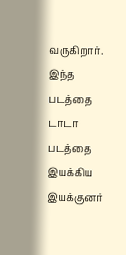வருகிறார். இந்த படத்தை டாடா படத்தை இயக்கிய இயக்குனர்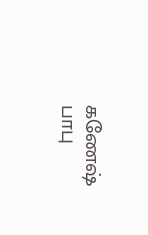கணேஷ் பாபு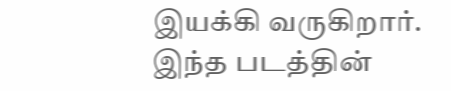இயக்கி வருகிறார். இந்த படத்தின்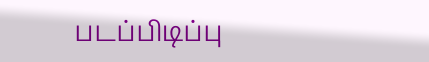படப்பிடிப்பு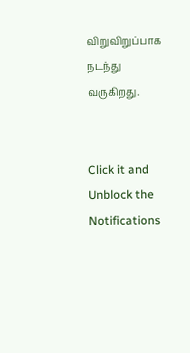விறுவிறுப்பாக நடந்து வருகிறது.


Click it and Unblock the Notifications